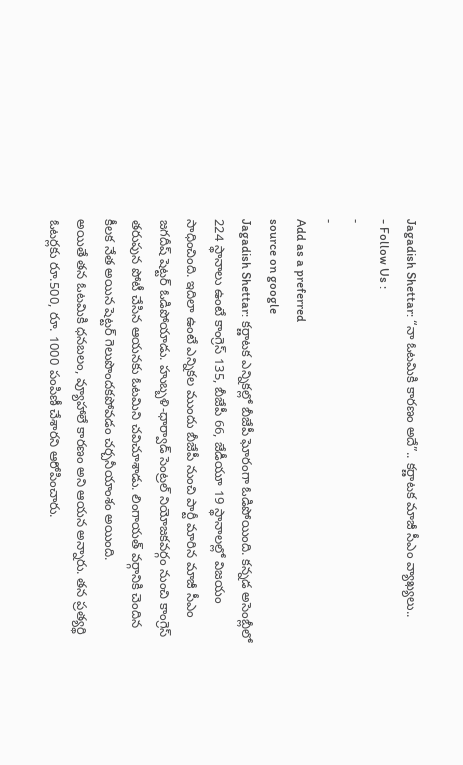Jagadish Shettar: “నా ఓటమికి కారణం అదే”.. కర్ణాటక మాజీ సీఎం వ్యాఖ్యలు..
- Follow Us :
-
-
Add as a preferred
source on google
Jagadish Shettar: కర్ణాటక ఎన్నికల్లో బీజేపీ ఘోరంగా ఓడిపోయింది. కన్నడ అసెంబ్లీలో 224 స్థానాలు ఉంటే కాంగ్రెస్ 135, బీజేపీ 66, జేడీయూ 19 స్థానాలల్లో విజయం సాధించింది. ఇదిలా ఉంటే ఎన్నికల ముందు బీజేపీ నుంచి పార్టీ మారిన మాజీ సీఎం జగదీష్ షెట్టర్ ఓడిపోయాడు. హుబ్బళి-ధార్వాడ్ సెంట్రల్ నియోజకవర్గం నుంచి కాంగ్రెస్ తరుపున పోటీ చేసిన ఆయనకు ఓటమిని చవిచూశాడు. లింగాయత్ వర్గానికి చెందిన కీలక నేత అయిన షెట్టర్ గెలుపొందకపోవడం చర్చనీయాంశం అయింది.
అయితే తన ఓటమికి ధనబలం, వ్యూహాలే కారణం అని ఆయన అన్నారు. తన ప్రత్యర్థి ఓటర్లకు రూ.500, రూ. 1000 పంపిణీ చేశారని ఆరోపించారు.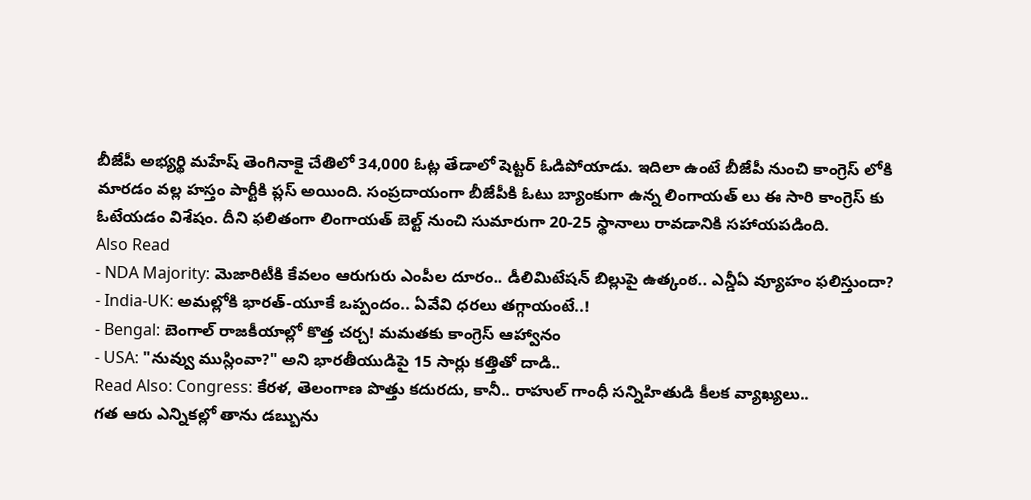బీజేపీ అభ్యర్థి మహేష్ తెంగినాకై చేతిలో 34,000 ఓట్ల తేడాలో షెట్టర్ ఓడిపోయాడు. ఇదిలా ఉంటే బీజేపీ నుంచి కాంగ్రెస్ లోకి మారడం వల్ల హస్తం పార్టీకి ప్లస్ అయింది. సంప్రదాయంగా బీజేపీకి ఓటు బ్యాంకుగా ఉన్న లింగాయత్ లు ఈ సారి కాంగ్రెస్ కు ఓటేయడం విశేషం. దీని ఫలితంగా లింగాయత్ బెల్ట్ నుంచి సుమారుగా 20-25 స్థానాలు రావడానికి సహాయపడింది.
Also Read
- NDA Majority: మెజారిటీకి కేవలం ఆరుగురు ఎంపీల దూరం.. డీలిమిటేషన్ బిల్లుపై ఉత్కంఠ.. ఎన్డీఏ వ్యూహం ఫలిస్తుందా?
- India-UK: అమల్లోకి భారత్-యూకే ఒప్పందం.. ఏవేవి ధరలు తగ్గాయంటే..!
- Bengal: బెంగాల్ రాజకీయాల్లో కొత్త చర్చ! మమతకు కాంగ్రెస్ ఆహ్వానం
- USA: "నువ్వు ముస్లింవా?" అని భారతీయుడిపై 15 సార్లు కత్తితో దాడి..
Read Also: Congress: కేరళ, తెలంగాణ పొత్తు కదురదు, కానీ.. రాహుల్ గాంధీ సన్నిహితుడి కీలక వ్యాఖ్యలు..
గత ఆరు ఎన్నికల్లో తాను డబ్బును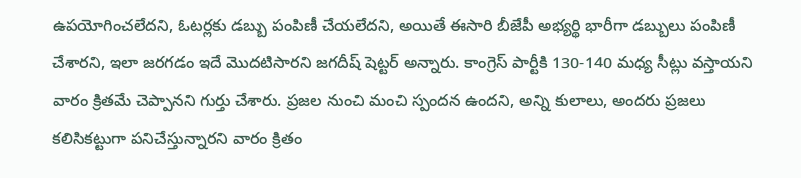ఉపయోగించలేదని, ఓటర్లకు డబ్బు పంపిణీ చేయలేదని, అయితే ఈసారి బీజేపీ అభ్యర్థి భారీగా డబ్బులు పంపిణీ చేశారని, ఇలా జరగడం ఇదే మొదటిసారని జగదీష్ షెట్టర్ అన్నారు. కాంగ్రెస్ పార్టీకి 130-140 మధ్య సీట్లు వస్తాయని వారం క్రితమే చెప్పానని గుర్తు చేశారు. ప్రజల నుంచి మంచి స్పందన ఉందని, అన్ని కులాలు, అందరు ప్రజలు కలిసికట్టుగా పనిచేస్తున్నారని వారం క్రితం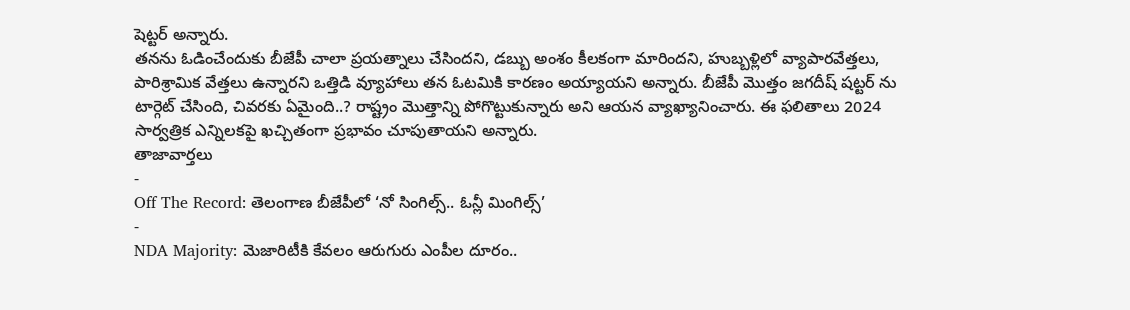షెట్టర్ అన్నారు.
తనను ఓడించేందుకు బీజేపీ చాలా ప్రయత్నాలు చేసిందని, డబ్బు అంశం కీలకంగా మారిందని, హుబ్బళ్లిలో వ్యాపారవేత్తలు, పారిశ్రామిక వేత్తలు ఉన్నారని ఒత్తిడి వ్యూహాలు తన ఓటమికి కారణం అయ్యాయని అన్నారు. బీజేపీ మొత్తం జగదీష్ షట్టర్ ను టార్గెట్ చేసింది, చివరకు ఏమైంది..? రాష్ట్రం మొత్తాన్ని పోగొట్టుకున్నారు అని ఆయన వ్యాఖ్యానించారు. ఈ ఫలితాలు 2024 సార్వత్రిక ఎన్నిలకపై ఖచ్చితంగా ప్రభావం చూపుతాయని అన్నారు.
తాజావార్తలు
-
Off The Record: తెలంగాణ బీజేపీలో ‘నో సింగిల్స్.. ఓన్లీ మింగిల్స్’
-
NDA Majority: మెజారిటీకి కేవలం ఆరుగురు ఎంపీల దూరం..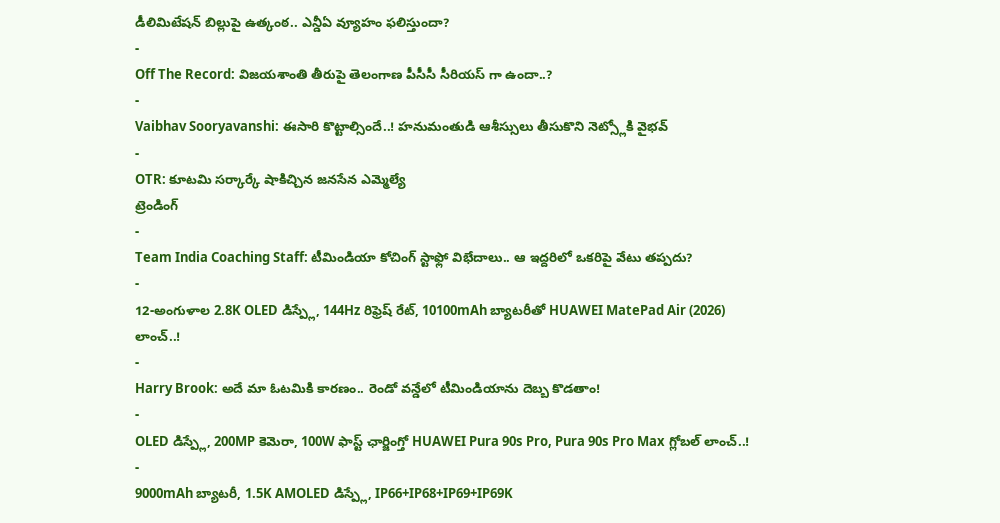డీలిమిటేషన్ బిల్లుపై ఉత్కంఠ.. ఎన్డీఏ వ్యూహం ఫలిస్తుందా?
-
Off The Record: విజయశాంతి తీరుపై తెలంగాణ పీసీసీ సీరియస్ గా ఉందా..?
-
Vaibhav Sooryavanshi: ఈసారి కొట్టాల్సిందే..! హనుమంతుడి ఆశీస్సులు తీసుకొని నెట్స్లోకి వైభవ్
-
OTR: కూటమి సర్కార్కే షాకిచ్చిన జనసేన ఎమ్మెల్యే
ట్రెండింగ్
-
Team India Coaching Staff: టీమిండియా కోచింగ్ స్టాఫ్లో విభేదాలు.. ఆ ఇద్దరిలో ఒకరిపై వేటు తప్పదు?
-
12-అంగుళాల 2.8K OLED డిస్ప్లే, 144Hz రిఫ్రెష్ రేట్, 10100mAh బ్యాటరీతో HUAWEI MatePad Air (2026) లాంచ్..!
-
Harry Brook: అదే మా ఓటమికి కారణం.. రెండో వన్డేలో టీమిండియాను దెబ్బ కొడతాం!
-
OLED డిస్ప్లే, 200MP కెమెరా, 100W ఫాస్ట్ ఛార్జింగ్తో HUAWEI Pura 90s Pro, Pura 90s Pro Max గ్లోబల్ లాంచ్..!
-
9000mAh బ్యాటరీ, 1.5K AMOLED డిస్ప్లే, IP66+IP68+IP69+IP69K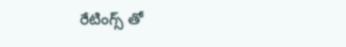రేటింగ్స్ తో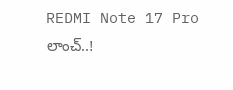REDMI Note 17 Pro లాంచ్..!